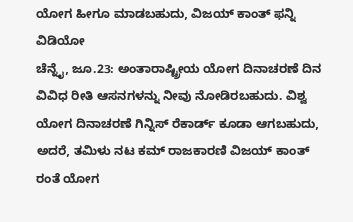ಯೋಗ ಹೀಗೂ ಮಾಡಬಹುದು, ವಿಜಯ್ ಕಾಂತ್ ಫನ್ನಿ ವಿಡಿಯೋ
ಚೆನ್ನೈ, ಜೂ.23: ಅಂತಾರಾಷ್ಟ್ರೀಯ ಯೋಗ ದಿನಾಚರಣೆ ದಿನ ವಿವಿಧ ರೀತಿ ಆಸನಗಳನ್ನು ನೀವು ನೋಡಿರಬಹುದು. ವಿಶ್ವ ಯೋಗ ದಿನಾಚರಣೆ ಗಿನ್ನಿಸ್ ರೆಕಾರ್ಡ್ ಕೂಡಾ ಆಗಬಹುದು, ಅದರೆ, ತಮಿಳು ನಟ ಕಮ್ ರಾಜಕಾರಣಿ ವಿಜಯ್ ಕಾಂತ್ ರಂತೆ ಯೋಗ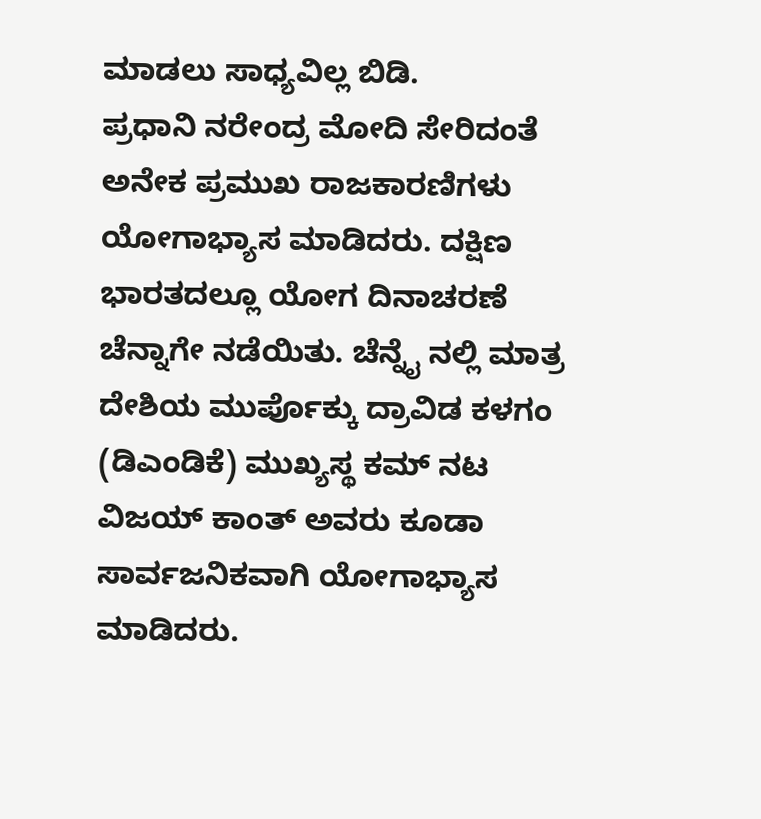ಮಾಡಲು ಸಾಧ್ಯವಿಲ್ಲ ಬಿಡಿ.
ಪ್ರಧಾನಿ ನರೇಂದ್ರ ಮೋದಿ ಸೇರಿದಂತೆ ಅನೇಕ ಪ್ರಮುಖ ರಾಜಕಾರಣಿಗಳು ಯೋಗಾಭ್ಯಾಸ ಮಾಡಿದರು. ದಕ್ಷಿಣ ಭಾರತದಲ್ಲೂ ಯೋಗ ದಿನಾಚರಣೆ ಚೆನ್ನಾಗೇ ನಡೆಯಿತು. ಚೆನ್ನೈ ನಲ್ಲಿ ಮಾತ್ರ ದೇಶಿಯ ಮುರ್ಪೊಕ್ಕು ದ್ರಾವಿಡ ಕಳಗಂ (ಡಿಎಂಡಿಕೆ) ಮುಖ್ಯಸ್ಥ ಕಮ್ ನಟ ವಿಜಯ್ ಕಾಂತ್ ಅವರು ಕೂಡಾ ಸಾರ್ವಜನಿಕವಾಗಿ ಯೋಗಾಭ್ಯಾಸ ಮಾಡಿದರು.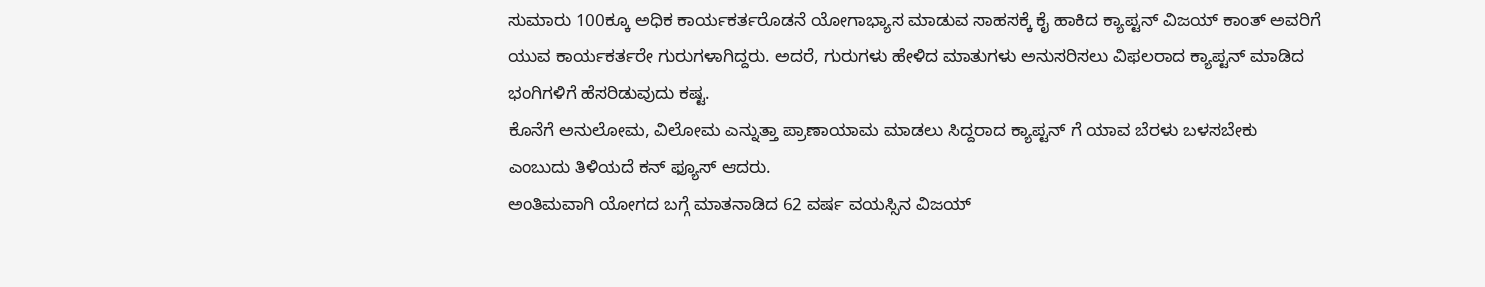ಸುಮಾರು 100ಕ್ಕೂ ಅಧಿಕ ಕಾರ್ಯಕರ್ತರೊಡನೆ ಯೋಗಾಭ್ಯಾಸ ಮಾಡುವ ಸಾಹಸಕ್ಕೆ ಕೈ ಹಾಕಿದ ಕ್ಯಾಪ್ಟನ್ ವಿಜಯ್ ಕಾಂತ್ ಅವರಿಗೆ ಯುವ ಕಾರ್ಯಕರ್ತರೇ ಗುರುಗಳಾಗಿದ್ದರು. ಅದರೆ, ಗುರುಗಳು ಹೇಳಿದ ಮಾತುಗಳು ಅನುಸರಿಸಲು ವಿಫಲರಾದ ಕ್ಯಾಪ್ಟನ್ ಮಾಡಿದ ಭಂಗಿಗಳಿಗೆ ಹೆಸರಿಡುವುದು ಕಷ್ಟ.
ಕೊನೆಗೆ ಅನುಲೋಮ, ವಿಲೋಮ ಎನ್ನುತ್ತಾ ಪ್ರಾಣಾಯಾಮ ಮಾಡಲು ಸಿದ್ದರಾದ ಕ್ಯಾಪ್ಟನ್ ಗೆ ಯಾವ ಬೆರಳು ಬಳಸಬೇಕು ಎಂಬುದು ತಿಳಿಯದೆ ಕನ್ ಫ್ಯೂಸ್ ಆದರು.
ಅಂತಿಮವಾಗಿ ಯೋಗದ ಬಗ್ಗೆ ಮಾತನಾಡಿದ 62 ವರ್ಷ ವಯಸ್ಸಿನ ವಿಜಯ್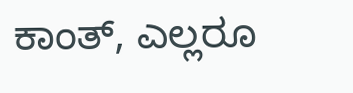ಕಾಂತ್, ಎಲ್ಲರೂ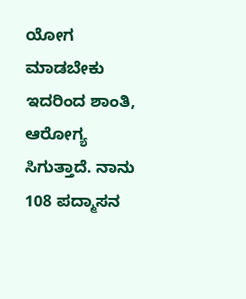ಯೋಗ ಮಾಡಬೇಕು ಇದರಿಂದ ಶಾಂತಿ, ಆರೋಗ್ಯ ಸಿಗುತ್ತಾದೆ. ನಾನು 108 ಪದ್ಮಾಸನ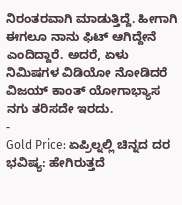ನಿರಂತರವಾಗಿ ಮಾಡುತ್ತಿದ್ದೆ. ಹೀಗಾಗಿ ಈಗಲೂ ನಾನು ಫಿಟ್ ಆಗಿದ್ದೇನೆ ಎಂದಿದ್ದಾರೆ. ಅದರೆ, ಏಳು ನಿಮಿಷಗಳ ವಿಡಿಯೋ ನೋಡಿದರೆ ವಿಜಯ್ ಕಾಂತ್ ಯೋಗಾಭ್ಯಾಸ ನಗು ತರಿಸದೇ ಇರದು.
-
Gold Price: ಏಪ್ರಿಲ್ನಲ್ಲಿ ಚಿನ್ನದ ದರ ಭವಿಷ್ಯ: ಹೇಗಿರುತ್ತದೆ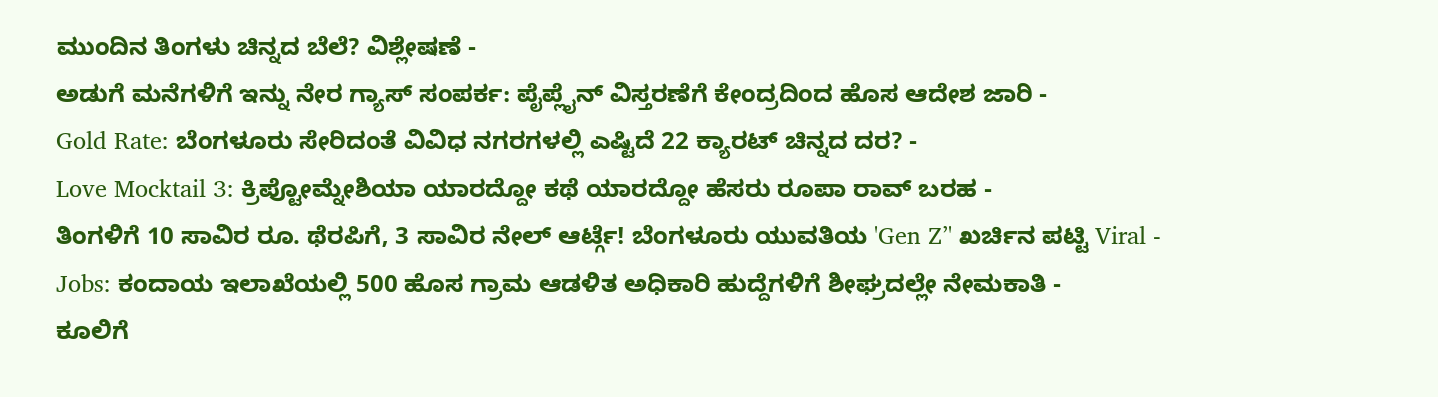ಮುಂದಿನ ತಿಂಗಳು ಚಿನ್ನದ ಬೆಲೆ? ವಿಶ್ಲೇಷಣೆ -
ಅಡುಗೆ ಮನೆಗಳಿಗೆ ಇನ್ನು ನೇರ ಗ್ಯಾಸ್ ಸಂಪರ್ಕ: ಪೈಪ್ಲೈನ್ ವಿಸ್ತರಣೆಗೆ ಕೇಂದ್ರದಿಂದ ಹೊಸ ಆದೇಶ ಜಾರಿ -
Gold Rate: ಬೆಂಗಳೂರು ಸೇರಿದಂತೆ ವಿವಿಧ ನಗರಗಳಲ್ಲಿ ಎಷ್ಟಿದೆ 22 ಕ್ಯಾರಟ್ ಚಿನ್ನದ ದರ? -
Love Mocktail 3: ಕ್ರಿಪ್ಟೋಮ್ನೇಶಿಯಾ ಯಾರದ್ದೋ ಕಥೆ ಯಾರದ್ದೋ ಹೆಸರು ರೂಪಾ ರಾವ್ ಬರಹ -
ತಿಂಗಳಿಗೆ 10 ಸಾವಿರ ರೂ. ಥೆರಪಿಗೆ, 3 ಸಾವಿರ ನೇಲ್ ಆರ್ಟ್ಗೆ! ಬೆಂಗಳೂರು ಯುವತಿಯ 'Gen Z’' ಖರ್ಚಿನ ಪಟ್ಟಿ Viral -
Jobs: ಕಂದಾಯ ಇಲಾಖೆಯಲ್ಲಿ 500 ಹೊಸ ಗ್ರಾಮ ಆಡಳಿತ ಅಧಿಕಾರಿ ಹುದ್ದೆಗಳಿಗೆ ಶೀಘ್ರದಲ್ಲೇ ನೇಮಕಾತಿ -
ಕೂಲಿಗೆ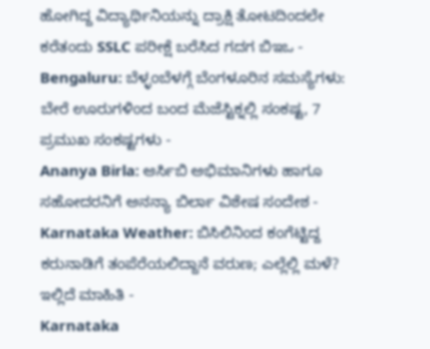ಹೋಗಿದ್ದ ವಿದ್ಯಾರ್ಥಿನಿಯನ್ನು ದ್ರಾಕ್ಷಿ ತೋಟದಿಂದಲೇ ಕರೆತಂದು SSLC ಪರೀಕ್ಷೆ ಬರೆಸಿದ ಗದಗ ಬಿಇಒ -
Bengaluru: ಬೆಳ್ಳಂಬೆಳಗ್ಗೆ ಬೆಂಗಳೂರಿನ ಸಮಸ್ಯೆಗಳು: ಬೇರೆ ಊರುಗಳಿಂದ ಬಂದ ಮೆಜೆಸ್ಟಿಕ್ನಲ್ಲಿ ಸಂಕಷ್ಟ, 7 ಪ್ರಮುಖ ಸಂಕಷ್ಟಗಳು -
Ananya Birla: ಆರ್ಸಿಬಿ ಅಭಿಮಾನಿಗಳು ಹಾಗೂ ಸಹೋದರನಿಗೆ ಅನನ್ಯಾ ಬಿರ್ಲಾ ವಿಶೇಷ ಸಂದೇಶ -
Karnataka Weather: ಬಿಸಿಲಿನಿಂದ ಕಂಗೆಟ್ಟಿದ್ದ ಕರುನಾಡಿಗೆ ತಂಪೆರೆಯಲಿದ್ದಾನೆ ವರುಣ; ಎಲ್ಲೆಲ್ಲಿ ಮಳೆ? ಇಲ್ಲಿದೆ ಮಾಹಿತಿ -
Karnataka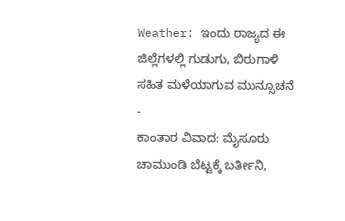Weather: ಇಂದು ರಾಜ್ಯದ ಈ ಜಿಲ್ಲೆಗಳಲ್ಲಿ ಗುಡುಗು, ಬಿರುಗಾಳಿ ಸಹಿತ ಮಳೆಯಾಗುವ ಮುನ್ಸೂಚನೆ -
ಕಾಂತಾರ ವಿವಾದ: ಮೈಸೂರು ಚಾಮುಂಡಿ ಬೆಟ್ಟಕ್ಕೆ ಬರ್ತೀನಿ,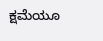ಕ್ಷಮೆಯೂ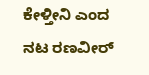ಕೇಳ್ತೀನಿ ಎಂದ ನಟ ರಣವೀರ್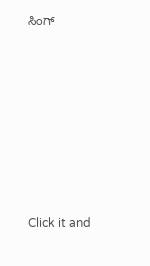ಸಿಂಗ್












Click it and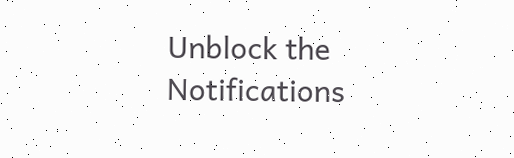Unblock the Notifications